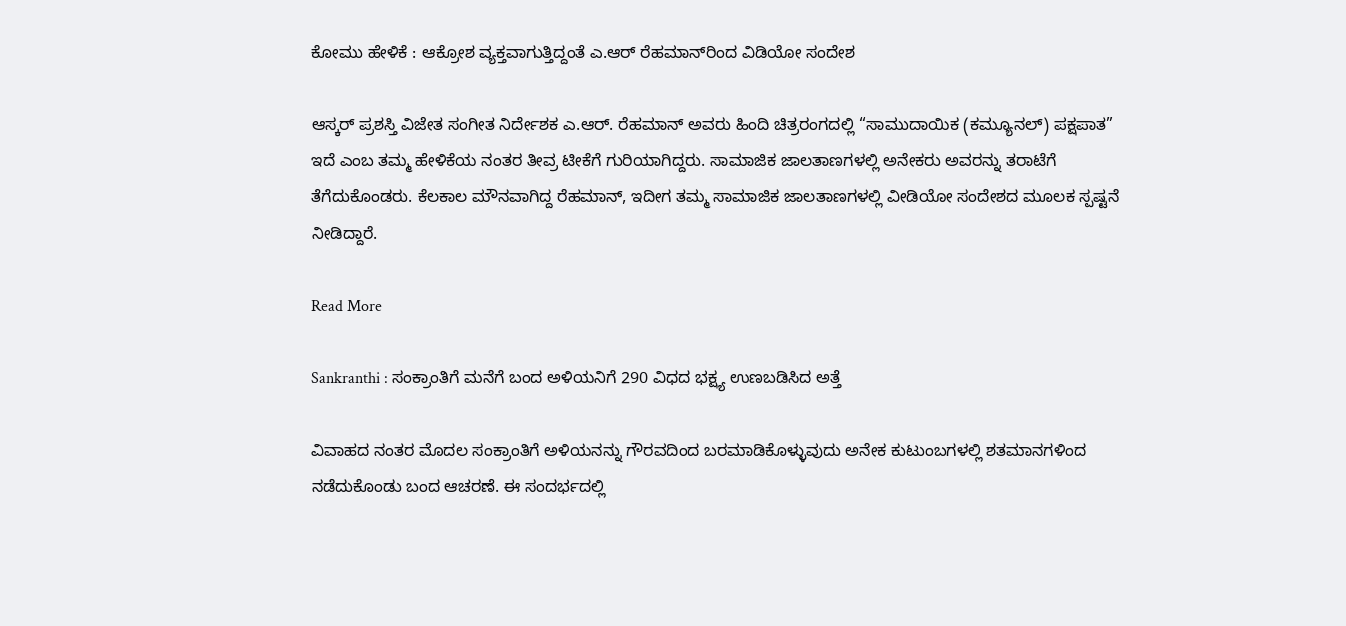ಕೋಮು ಹೇಳಿಕೆ : ಆಕ್ರೋಶ ವ್ಯಕ್ತವಾಗುತ್ತಿದ್ದಂತೆ ಎ.ಆರ್ ರೆಹಮಾನ್‌ರಿಂದ ವಿಡಿಯೋ ಸಂದೇಶ

ಆಸ್ಕರ್ ಪ್ರಶಸ್ತಿ ವಿಜೇತ ಸಂಗೀತ ನಿರ್ದೇಶಕ ಎ.ಆರ್. ರೆಹಮಾನ್ ಅವರು ಹಿಂದಿ ಚಿತ್ರರಂಗದಲ್ಲಿ “ಸಾಮುದಾಯಿಕ (ಕಮ್ಯೂನಲ್) ಪಕ್ಷಪಾತ” ಇದೆ ಎಂಬ ತಮ್ಮ ಹೇಳಿಕೆಯ ನಂತರ ತೀವ್ರ ಟೀಕೆಗೆ ಗುರಿಯಾಗಿದ್ದರು. ಸಾಮಾಜಿಕ ಜಾಲತಾಣಗಳಲ್ಲಿ ಅನೇಕರು ಅವರನ್ನು ತರಾಟೆಗೆ ತೆಗೆದುಕೊಂಡರು. ಕೆಲಕಾಲ ಮೌನವಾಗಿದ್ದ ರೆಹಮಾನ್, ಇದೀಗ ತಮ್ಮ ಸಾಮಾಜಿಕ ಜಾಲತಾಣಗಳಲ್ಲಿ ವೀಡಿಯೋ ಸಂದೇಶದ ಮೂಲಕ ಸ್ಪಷ್ಟನೆ ನೀಡಿದ್ದಾರೆ.

Read More

Sankranthi : ಸಂಕ್ರಾಂತಿಗೆ ಮನೆಗೆ ಬಂದ ಅಳಿಯನಿಗೆ 290 ವಿಧದ ಭಕ್ಷ್ಯ ಉಣಬಡಿಸಿದ ಅತ್ತೆ

ವಿವಾಹದ ನಂತರ ಮೊದಲ ಸಂಕ್ರಾಂತಿಗೆ ಅಳಿಯನನ್ನು ಗೌರವದಿಂದ ಬರಮಾಡಿಕೊಳ್ಳುವುದು ಅನೇಕ ಕುಟುಂಬಗಳಲ್ಲಿ ಶತಮಾನಗಳಿಂದ ನಡೆದುಕೊಂಡು ಬಂದ ಆಚರಣೆ. ಈ ಸಂದರ್ಭದಲ್ಲಿ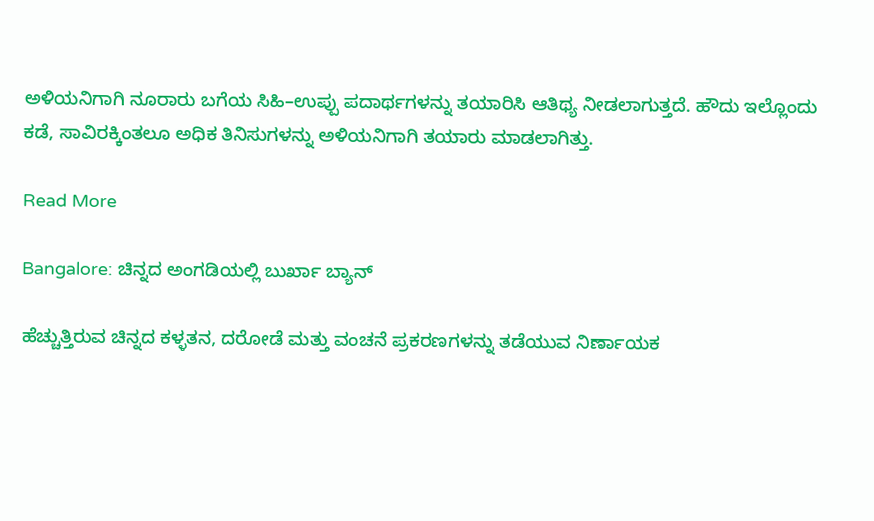ಅಳಿಯನಿಗಾಗಿ ನೂರಾರು ಬಗೆಯ ಸಿಹಿ–ಉಪ್ಪು ಪದಾರ್ಥಗಳನ್ನು ತಯಾರಿಸಿ ಆತಿಥ್ಯ ನೀಡಲಾಗುತ್ತದೆ. ಹೌದು ಇಲ್ಲೊಂದು ಕಡೆ, ಸಾವಿರಕ್ಕಿಂತಲೂ ಅಧಿಕ ತಿನಿಸುಗಳನ್ನು ಅಳಿಯನಿಗಾಗಿ ತಯಾರು ಮಾಡಲಾಗಿತ್ತು.

Read More

Bangalore: ಚಿನ್ನದ ಅಂಗಡಿಯಲ್ಲಿ ಬುರ್ಖಾ ಬ್ಯಾನ್

ಹೆಚ್ಚುತ್ತಿರುವ ಚಿನ್ನದ ಕಳ್ಳತನ, ದರೋಡೆ ಮತ್ತು ವಂಚನೆ ಪ್ರಕರಣಗಳನ್ನು ತಡೆಯುವ ನಿರ್ಣಾಯಕ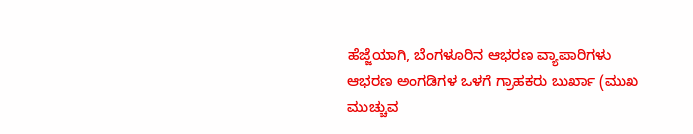ಹೆಜ್ಜೆಯಾಗಿ, ಬೆಂಗಳೂರಿನ ಆಭರಣ ವ್ಯಾಪಾರಿಗಳು ಆಭರಣ ಅಂಗಡಿಗಳ ಒಳಗೆ ಗ್ರಾಹಕರು ಬುರ್ಖಾ (ಮುಖ ಮುಚ್ಚುವ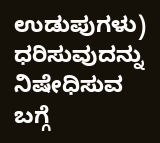ಉಡುಪುಗಳು) ಧರಿಸುವುದನ್ನು ನಿಷೇಧಿಸುವ ಬಗ್ಗೆ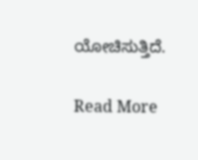ಯೋಚಿಸುತ್ತಿದೆ.

Read More